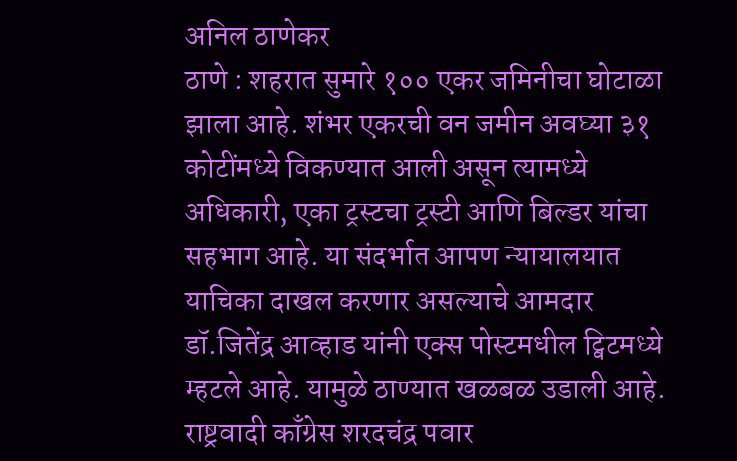अनिल ठाणेकर
ठाणे : शहरात सुमारे १०० एकर जमिनीचा घोटाळा झाला आहे. शंभर एकरची वन जमीन अवघ्या ३१ कोटींमध्ये विकण्यात आली असून त्यामध्ये अधिकारी, एका ट्रस्टचा ट्रस्टी आणि बिल्डर यांचा सहभाग आहे. या संदर्भात आपण न्यायालयात याचिका दाखल करणार असल्याचे आमदार डॉ.जितेंद्र आव्हाड यांनी एक्स पोस्टमधील ट्विटमध्ये म्हटले आहे. यामुळे ठाण्यात खळबळ उडाली आहे.
राष्ट्रवादी काँग्रेस शरदचंद्र पवार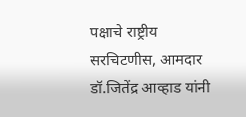पक्षाचे राष्ट्रीय सरचिटणीस, आमदार डॉ.जितेंद्र आव्हाड यांनी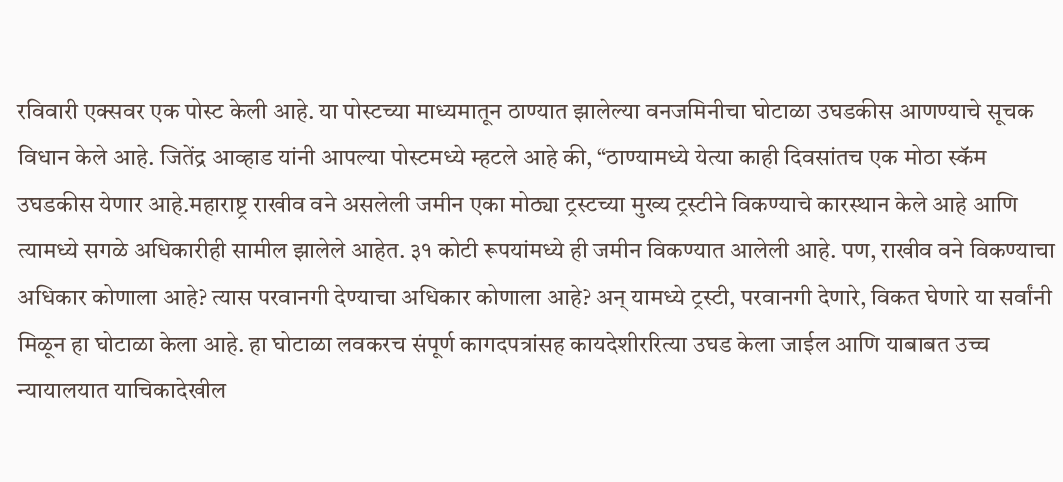रविवारी एक्सवर एक पोस्ट केली आहे. या पोस्टच्या माध्यमातून ठाण्यात झालेल्या वनजमिनीचा घोटाळा उघडकीस आणण्याचे सूचक विधान केले आहे. जितेंद्र आव्हाड यांनी आपल्या पोस्टमध्ये म्हटले आहे की, “ठाण्यामध्ये येत्या काही दिवसांतच एक मोठा स्कॅम उघडकीस येणार आहे.महाराष्ट्र राखीव वने असलेली जमीन एका मोठ्या ट्रस्टच्या मुख्य ट्रस्टीने विकण्याचे कारस्थान केले आहे आणि त्यामध्ये सगळे अधिकारीही सामील झालेले आहेत. ३१ कोटी रूपयांमध्ये ही जमीन विकण्यात आलेली आहे. पण, राखीव वने विकण्याचा अधिकार कोणाला आहे? त्यास परवानगी देण्याचा अधिकार कोणाला आहे? अन् यामध्ये ट्रस्टी, परवानगी देणारे, विकत घेणारे या सर्वांनी मिळून हा घोटाळा केला आहे. हा घोटाळा लवकरच संपूर्ण कागदपत्रांसह कायदेशीररित्या उघड केला जाईल आणि याबाबत उच्च न्यायालयात याचिकादेखील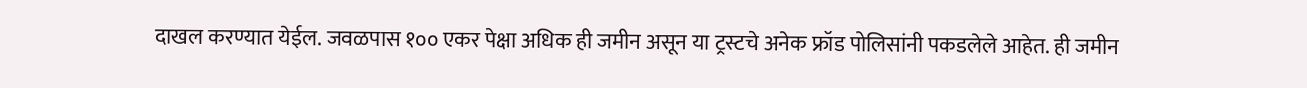दाखल करण्यात येईल. जवळपास १०० एकर पेक्षा अधिक ही जमीन असून या ट्रस्टचे अनेक फ्रॉड पोलिसांनी पकडलेले आहेत. ही जमीन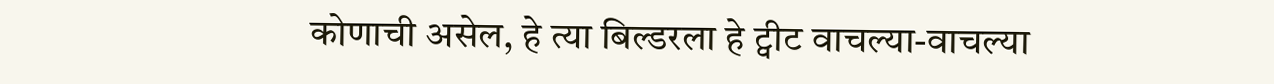कोणाची असेल, हे त्या बिल्डरला हे ट्वीट वाचल्या-वाचल्या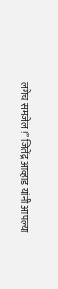लगेच समजेल !” जितेंद्र आव्हाड यांनी आपल्या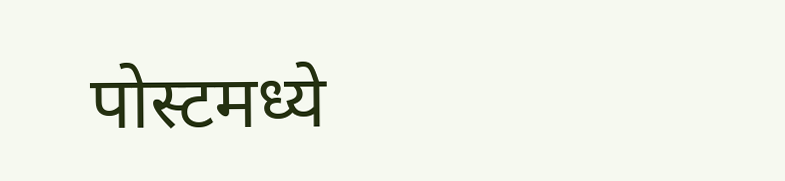पोस्टमध्ये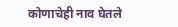कोणाचेही नाव घेतले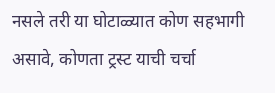नसले तरी या घोटाळ्यात कोण सहभागी असावे, कोणता ट्रस्ट याची चर्चा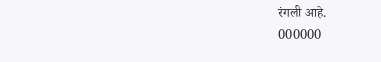रंगली आहे.
000000